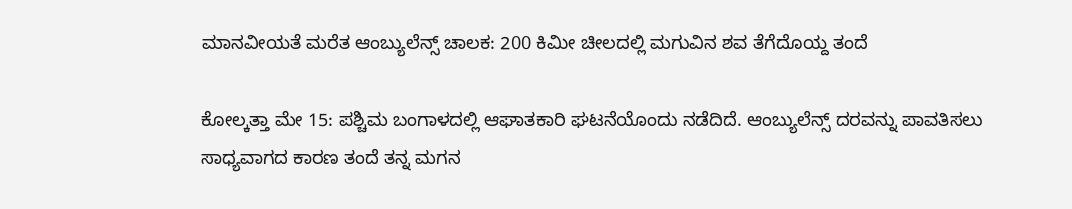ಮಾನವೀಯತೆ ಮರೆತ ಆಂಬ್ಯುಲೆನ್ಸ್‌ ಚಾಲಕ: 200 ಕಿಮೀ ಚೀಲದಲ್ಲಿ ಮಗುವಿನ ಶವ ತೆಗೆದೊಯ್ದ ತಂದೆ

ಕೋಲ್ಕತ್ತಾ ಮೇ 15: ಪಶ್ಚಿಮ ಬಂಗಾಳದಲ್ಲಿ ಆಘಾತಕಾರಿ ಘಟನೆಯೊಂದು ನಡೆದಿದೆ. ಆಂಬ್ಯುಲೆನ್ಸ್ ದರವನ್ನು ಪಾವತಿಸಲು ಸಾಧ್ಯವಾಗದ ಕಾರಣ ತಂದೆ ತನ್ನ ಮಗನ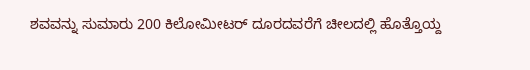ಶವವನ್ನು ಸುಮಾರು 200 ಕಿಲೋಮೀಟರ್ ದೂರದವರೆಗೆ ಚೀಲದಲ್ಲಿ ಹೊತ್ತೊಯ್ದ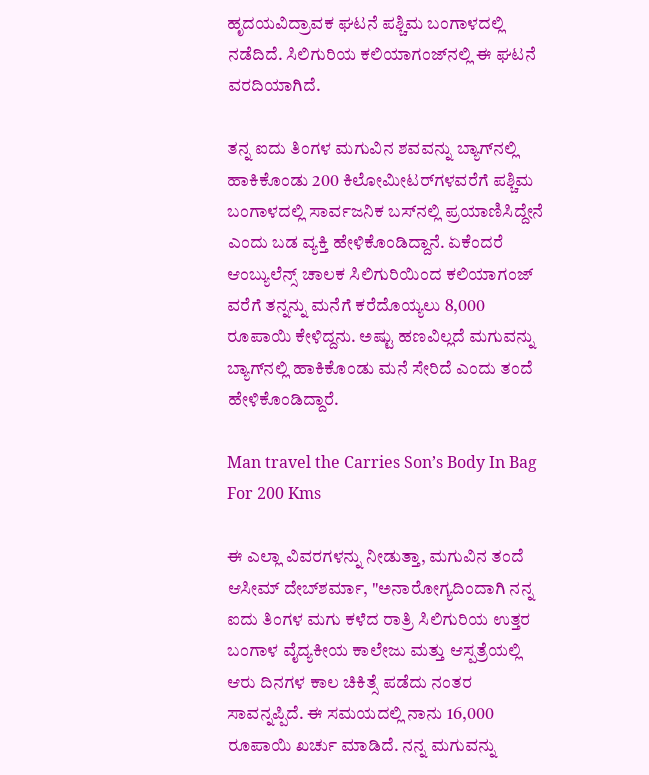ಹೃದಯವಿದ್ರಾವಕ ಘಟನೆ ಪಶ್ಚಿಮ ಬಂಗಾಳದಲ್ಲಿ ನಡೆದಿದೆ. ಸಿಲಿಗುರಿಯ ಕಲಿಯಾಗಂಜ್‌ನಲ್ಲಿ ಈ ಘಟನೆ ವರದಿಯಾಗಿದೆ.

ತನ್ನ ಐದು ತಿಂಗಳ ಮಗುವಿನ ಶವವನ್ನು ಬ್ಯಾಗ್‌ನಲ್ಲಿ ಹಾಕಿಕೊಂಡು 200 ಕಿಲೋಮೀಟರ್‌ಗಳವರೆಗೆ ಪಶ್ಚಿಮ ಬಂಗಾಳದಲ್ಲಿ ಸಾರ್ವಜನಿಕ ಬಸ್‌ನಲ್ಲಿ ಪ್ರಯಾಣಿಸಿದ್ದೇನೆ ಎಂದು ಬಡ ವ್ಯಕ್ತಿ ಹೇಳಿಕೊಂಡಿದ್ದಾನೆ. ಏಕೆಂದರೆ ಆಂಬ್ಯುಲೆನ್ಸ್ ಚಾಲಕ ಸಿಲಿಗುರಿಯಿಂದ ಕಲಿಯಾಗಂಜ್ ವರೆಗೆ ತನ್ನನ್ನು ಮನೆಗೆ ಕರೆದೊಯ್ಯಲು 8,000 ರೂಪಾಯಿ ಕೇಳಿದ್ದನು. ಅಷ್ಟು ಹಣವಿಲ್ಲದೆ ಮಗುವನ್ನು ಬ್ಯಾಗ್‌ನಲ್ಲಿ ಹಾಕಿಕೊಂಡು ಮನೆ ಸೇರಿದೆ ಎಂದು ತಂದೆ ಹೇಳಿಕೊಂಡಿದ್ದಾರೆ.

Man travel the Carries Son’s Body In Bag For 200 Kms

ಈ ಎಲ್ಲಾ ವಿವರಗಳನ್ನು ನೀಡುತ್ತಾ, ಮಗುವಿನ ತಂದೆ ಆಸೀಮ್ ದೇಬ್‌ಶರ್ಮಾ, "ಅನಾರೋಗ್ಯದಿಂದಾಗಿ ನನ್ನ ಐದು ತಿಂಗಳ ಮಗು ಕಳೆದ ರಾತ್ರಿ ಸಿಲಿಗುರಿಯ ಉತ್ತರ ಬಂಗಾಳ ವೈದ್ಯಕೀಯ ಕಾಲೇಜು ಮತ್ತು ಆಸ್ಪತ್ರೆಯಲ್ಲಿ ಆರು ದಿನಗಳ ಕಾಲ ಚಿಕಿತ್ಸೆ ಪಡೆದು ನಂತರ ಸಾವನ್ನಪ್ಪಿದೆ. ಈ ಸಮಯದಲ್ಲಿ ನಾನು 16,000 ರೂಪಾಯಿ ಖರ್ಚು ಮಾಡಿದೆ. ನನ್ನ ಮಗುವನ್ನು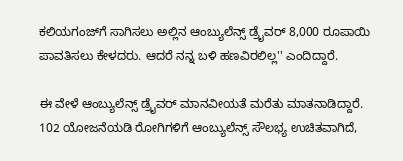ಕಲಿಯಗಂಜ್‌ಗೆ ಸಾಗಿಸಲು ಅಲ್ಲಿನ ಆಂಬ್ಯುಲೆನ್ಸ್‌ ಡ್ರೈವರ್‌ 8,000 ರೂಪಾಯಿ ಪಾವತಿಸಲು ಕೇಳದರು. ಆದರೆ ನನ್ನ ಬಳಿ ಹಣವಿರಲಿಲ್ಲ'' ಎಂದಿದ್ದಾರೆ.

ಈ ವೇಳೆ ಆಂಬ್ಯುಲೆನ್ಸ್ ಡ್ರೈವರ್ ಮಾನವೀಯತೆ ಮರೆತು ಮಾತನಾಡಿದ್ದಾರೆ. 102 ಯೋಜನೆಯಡಿ ರೋಗಿಗಳಿಗೆ ಆಂಬ್ಯುಲೆನ್ಸ್ ಸೌಲಭ್ಯ ಉಚಿತವಾಗಿದೆ,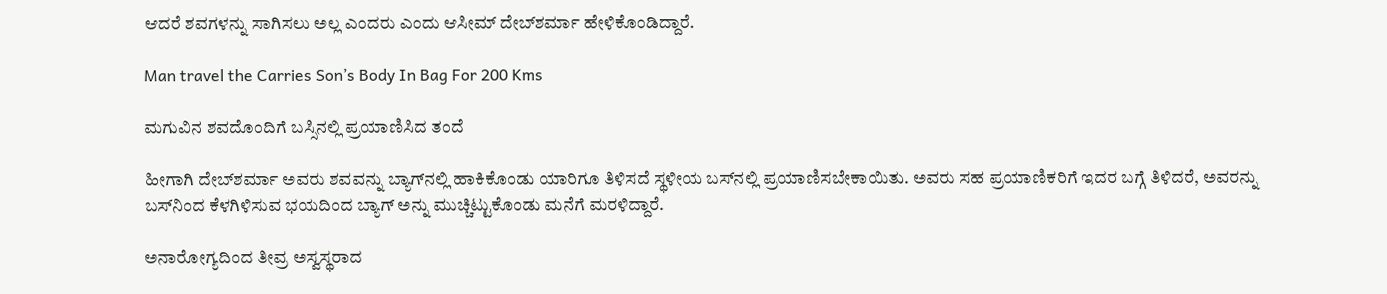ಆದರೆ ಶವಗಳನ್ನು ಸಾಗಿಸಲು ಅಲ್ಲ ಎಂದರು ಎಂದು ಆಸೀಮ್ ದೇಬ್‌ಶರ್ಮಾ ಹೇಳಿಕೊಂಡಿದ್ದಾರೆ.

Man travel the Carries Son’s Body In Bag For 200 Kms

ಮಗುವಿನ ಶವದೊಂದಿಗೆ ಬಸ್ಸಿನಲ್ಲಿ ಪ್ರಯಾಣಿಸಿದ ತಂದೆ

ಹೀಗಾಗಿ ದೇಬ್‌ಶರ್ಮಾ ಅವರು ಶವವನ್ನು ಬ್ಯಾಗ್‌ನಲ್ಲಿ ಹಾಕಿಕೊಂಡು ಯಾರಿಗೂ ತಿಳಿಸದೆ ಸ್ಥಳೀಯ ಬಸ್‌ನಲ್ಲಿ ಪ್ರಯಾಣಿಸಬೇಕಾಯಿತು. ಅವರು ಸಹ ಪ್ರಯಾಣಿಕರಿಗೆ ಇದರ ಬಗ್ಗೆ ತಿಳಿದರೆ, ಅವರನ್ನು ಬಸ್‌ನಿಂದ ಕೆಳಗಿಳಿಸುವ ಭಯದಿಂದ ಬ್ಯಾಗ್‌ ಅನ್ನು ಮುಚ್ಚಿಟ್ಟುಕೊಂಡು ಮನೆಗೆ ಮರಳಿದ್ದಾರೆ.

ಅನಾರೋಗ್ಯದಿಂದ ತೀವ್ರ ಅಸ್ವಸ್ಥರಾದ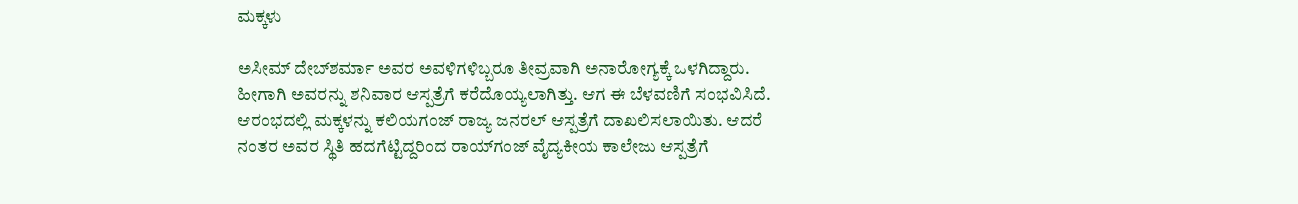ಮಕ್ಕಳು

ಅಸೀಮ್ ದೇಬ್‌ಶರ್ಮಾ ಅವರ ಅವಳಿಗಳಿಬ್ಬರೂ ತೀವ್ರವಾಗಿ ಅನಾರೋಗ್ಯಕ್ಕೆ ಒಳಗಿದ್ದಾರು. ಹೀಗಾಗಿ ಅವರನ್ನು ಶನಿವಾರ ಆಸ್ಪತ್ರೆಗೆ ಕರೆದೊಯ್ಯಲಾಗಿತ್ತು. ಆಗ ಈ ಬೆಳವಣಿಗೆ ಸಂಭವಿಸಿದೆ. ಆರಂಭದಲ್ಲಿ ಮಕ್ಕಳನ್ನು ಕಲಿಯಗಂಜ್ ರಾಜ್ಯ ಜನರಲ್ ಆಸ್ಪತ್ರೆಗೆ ದಾಖಲಿಸಲಾಯಿತು. ಆದರೆ ನಂತರ ಅವರ ಸ್ಥಿತಿ ಹದಗೆಟ್ಟಿದ್ದರಿಂದ ರಾಯ್‌ಗಂಜ್ ವೈದ್ಯಕೀಯ ಕಾಲೇಜು ಆಸ್ಪತ್ರೆಗೆ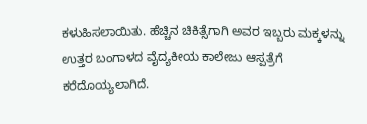ಕಳುಹಿಸಲಾಯಿತು. ಹೆಚ್ಚಿನ ಚಿಕಿತ್ಸೆಗಾಗಿ ಅವರ ಇಬ್ಬರು ಮಕ್ಕಳನ್ನು ಉತ್ತರ ಬಂಗಾಳದ ವೈದ್ಯಕೀಯ ಕಾಲೇಜು ಆಸ್ಪತ್ರೆಗೆ ಕರೆದೊಯ್ಯಲಾಗಿದೆ.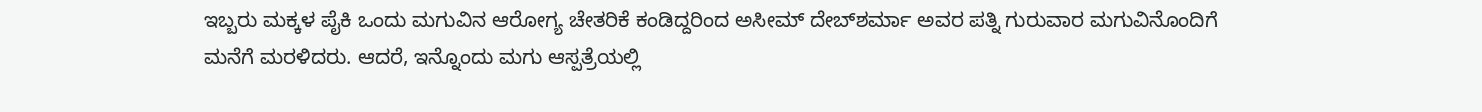ಇಬ್ಬರು ಮಕ್ಕಳ ಪೈಕಿ ಒಂದು ಮಗುವಿನ ಆರೋಗ್ಯ ಚೇತರಿಕೆ ಕಂಡಿದ್ದರಿಂದ ಅಸೀಮ್ ದೇಬ್‌ಶರ್ಮಾ ಅವರ ಪತ್ನಿ ಗುರುವಾರ ಮಗುವಿನೊಂದಿಗೆ ಮನೆಗೆ ಮರಳಿದರು. ಆದರೆ, ಇನ್ನೊಂದು ಮಗು ಆಸ್ಪತ್ರೆಯಲ್ಲಿ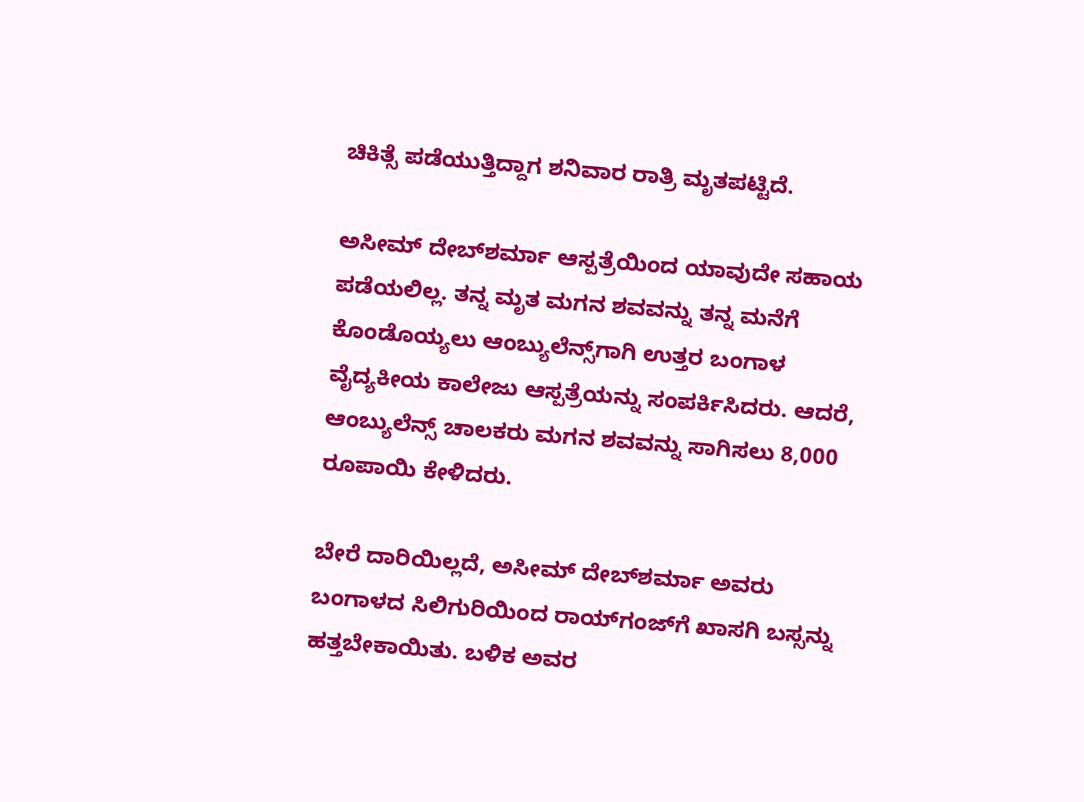ಚಿಕಿತ್ಸೆ ಪಡೆಯುತ್ತಿದ್ದಾಗ ಶನಿವಾರ ರಾತ್ರಿ ಮೃತಪಟ್ಟಿದೆ.

ಅಸೀಮ್ ದೇಬ್‌ಶರ್ಮಾ ಆಸ್ಪತ್ರೆಯಿಂದ ಯಾವುದೇ ಸಹಾಯ ಪಡೆಯಲಿಲ್ಲ. ತನ್ನ ಮೃತ ಮಗನ ಶವವನ್ನು ತನ್ನ ಮನೆಗೆ ಕೊಂಡೊಯ್ಯಲು ಆಂಬ್ಯುಲೆನ್ಸ್‌ಗಾಗಿ ಉತ್ತರ ಬಂಗಾಳ ವೈದ್ಯಕೀಯ ಕಾಲೇಜು ಆಸ್ಪತ್ರೆಯನ್ನು ಸಂಪರ್ಕಿಸಿದರು. ಆದರೆ, ಆಂಬ್ಯುಲೆನ್ಸ್ ಚಾಲಕರು ಮಗನ ಶವವನ್ನು ಸಾಗಿಸಲು 8,000 ರೂಪಾಯಿ ಕೇಳಿದರು.

ಬೇರೆ ದಾರಿಯಿಲ್ಲದೆ, ಅಸೀಮ್ ದೇಬ್‌ಶರ್ಮಾ ಅವರು ಬಂಗಾಳದ ಸಿಲಿಗುರಿಯಿಂದ ರಾಯ್‌ಗಂಜ್‌ಗೆ ಖಾಸಗಿ ಬಸ್ಸನ್ನು ಹತ್ತಬೇಕಾಯಿತು. ಬಳಿಕ ಅವರ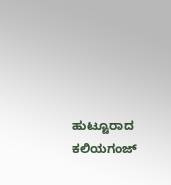ಹುಟ್ಟೂರಾದ ಕಲಿಯಗಂಜ್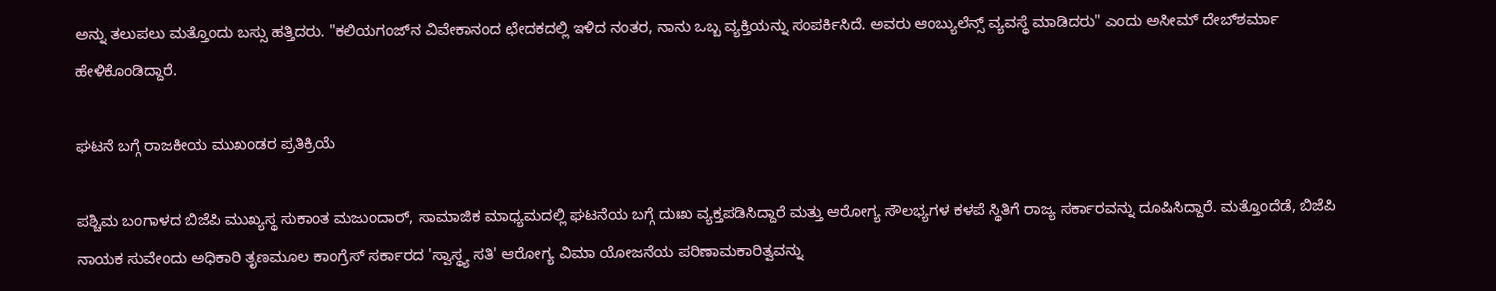ಅನ್ನು ತಲುಪಲು ಮತ್ತೊಂದು ಬಸ್ಸು ಹತ್ತಿದರು. "ಕಲಿಯಗಂಜ್‌ನ ವಿವೇಕಾನಂದ ಛೇದಕದಲ್ಲಿ ಇಳಿದ ನಂತರ, ನಾನು ಒಬ್ಬ ವ್ಯಕ್ತಿಯನ್ನು ಸಂಪರ್ಕಿಸಿದೆ. ಅವರು ಆಂಬ್ಯುಲೆನ್ಸ್ ವ್ಯವಸ್ಥೆ ಮಾಡಿದರು" ಎಂದು ಅಸೀಮ್ ದೇಬ್‌ಶರ್ಮಾ ಹೇಳಿಕೊಂಡಿದ್ದಾರೆ.

ಘಟನೆ ಬಗ್ಗೆ ರಾಜಕೀಯ ಮುಖಂಡರ ಪ್ರತಿಕ್ರಿಯೆ

ಪಶ್ಚಿಮ ಬಂಗಾಳದ ಬಿಜೆಪಿ ಮುಖ್ಯಸ್ಥ ಸುಕಾಂತ ಮಜುಂದಾರ್, ಸಾಮಾಜಿಕ ಮಾಧ್ಯಮದಲ್ಲಿ ಘಟನೆಯ ಬಗ್ಗೆ ದುಃಖ ವ್ಯಕ್ತಪಡಿಸಿದ್ದಾರೆ ಮತ್ತು ಆರೋಗ್ಯ ಸೌಲಭ್ಯಗಳ ಕಳಪೆ ಸ್ಥಿತಿಗೆ ರಾಜ್ಯ ಸರ್ಕಾರವನ್ನು ದೂಷಿಸಿದ್ದಾರೆ. ಮತ್ತೊಂದೆಡೆ, ಬಿಜೆಪಿ ನಾಯಕ ಸುವೇಂದು ಅಧಿಕಾರಿ ತೃಣಮೂಲ ಕಾಂಗ್ರೆಸ್ ಸರ್ಕಾರದ 'ಸ್ವಾಸ್ಥ್ಯ ಸತಿ' ಆರೋಗ್ಯ ವಿಮಾ ಯೋಜನೆಯ ಪರಿಣಾಮಕಾರಿತ್ವವನ್ನು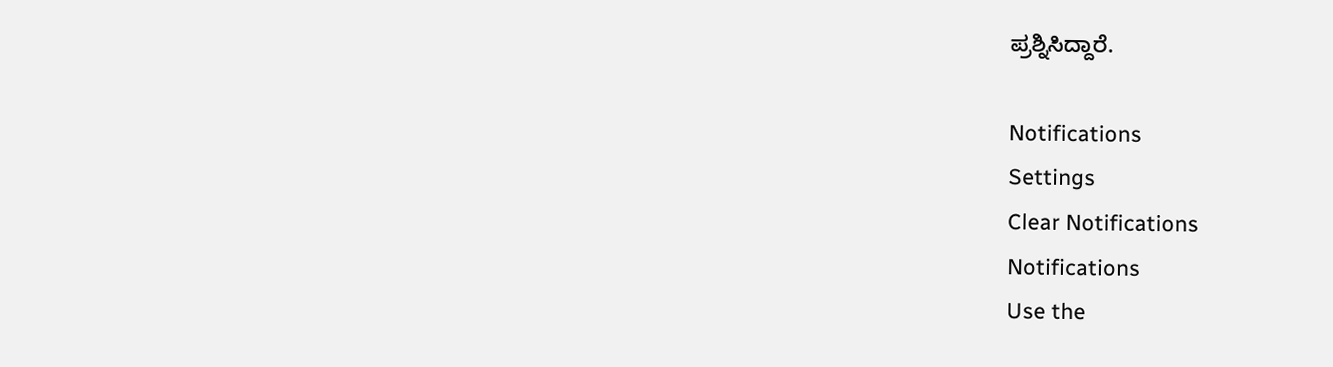ಪ್ರಶ್ನಿಸಿದ್ದಾರೆ.

Notifications
Settings
Clear Notifications
Notifications
Use the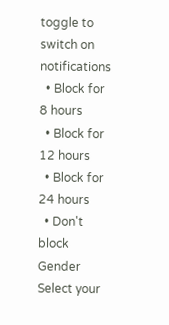toggle to switch on notifications
  • Block for 8 hours
  • Block for 12 hours
  • Block for 24 hours
  • Don't block
Gender
Select your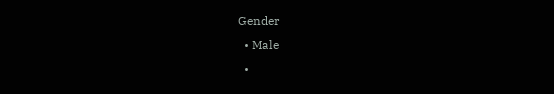Gender
  • Male
  •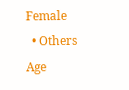Female
  • Others
Age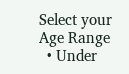Select your Age Range
  • Under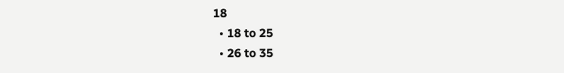18
  • 18 to 25
  • 26 to 35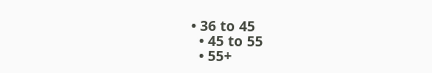• 36 to 45
  • 45 to 55
  • 55+